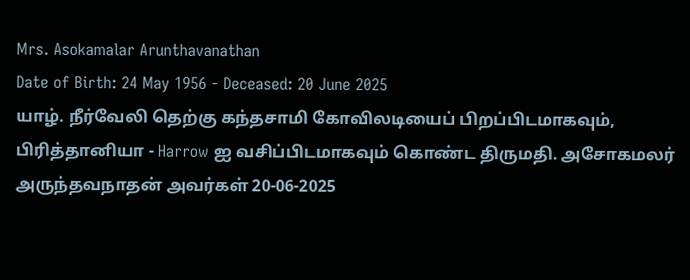Mrs. Asokamalar Arunthavanathan
Date of Birth: 24 May 1956 - Deceased: 20 June 2025
யாழ். நீர்வேலி தெற்கு கந்தசாமி கோவிலடியைப் பிறப்பிடமாகவும், பிரித்தானியா - Harrow ஐ வசிப்பிடமாகவும் கொண்ட திருமதி. அசோகமலர் அருந்தவநாதன் அவர்கள் 20-06-2025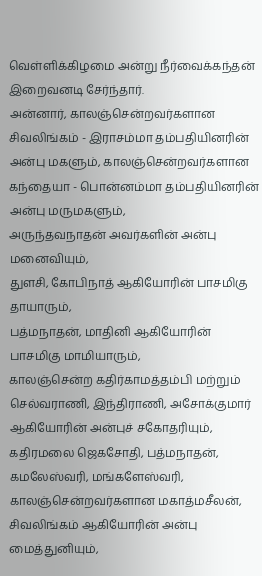வெள்ளிக்கிழமை அன்று நீர்வைக்கந்தன் இறைவனடி சேர்ந்தார்.
அன்னார், காலஞ்சென்றவர்களான சிவலிங்கம் - இராசம்மா தம்பதியினரின் அன்பு மகளும், காலஞ்சென்றவர்களான கந்தையா - பொன்னம்மா தம்பதியினரின் அன்பு மருமகளும்,
அருந்தவநாதன் அவர்களின் அன்பு மனைவியும்,
துளசி, கோபிநாத் ஆகியோரின் பாசமிகு தாயாரும்,
பத்மநாதன், மாதினி ஆகியோரின் பாசமிகு மாமியாரும்,
காலஞ்சென்ற கதிர்காமத்தம்பி மற்றும் செல்வராணி, இந்திராணி, அசோக்குமார் ஆகியோரின் அன்புச் சகோதரியும்,
கதிரமலை ஜெகசோதி, பத்மநாதன், கமலேஸ்வரி, மங்களேஸ்வரி, காலஞ்சென்றவர்களான மகாத்மசீலன், சிவலிங்கம் ஆகியோரின் அன்பு மைத்துனியும்,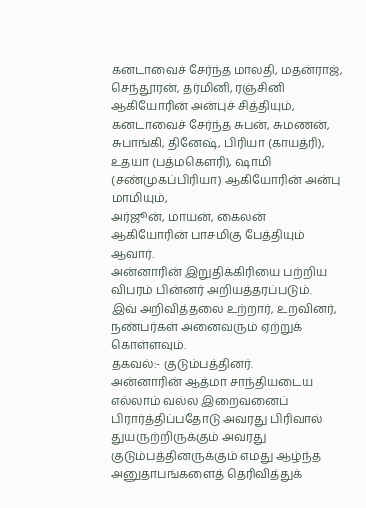கனடாவைச் சேர்ந்த மாலதி, மதன்ராஜ், செந்தூரன், தர்மினி, ரஞ்சினி ஆகியோரின் அன்புச் சித்தியும்,
கனடாவைச் சேர்ந்த சுபன், சுமணன், சுபாங்கி, தினேஷ், பிரியா (காயத்ரி), உதயா (பத்மகெளரி), ஷாமி (சண்முகப்பிரியா) ஆகியோரின் அன்பு மாமியும்,
அர்ஜூன், மாயன், கைலன் ஆகியோரின் பாசமிகு பேத்தியும் ஆவார்.
அன்னாரின் இறுதிக்கிரியை பற்றிய விபரம் பின்னர் அறியத்தரப்படும்.
இவ் அறிவித்தலை உற்றார், உறவினர், நண்பர்கள் அனைவரும் ஏற்றுக் கொள்ளவும்.
தகவல்:- குடும்பத்தினர்.
அன்னாரின் ஆத்மா சாந்தியடைய எல்லாம் வல்ல இறைவனைப் பிரார்த்திப்பதோடு அவரது பிரிவால் துயருற்றிருக்கும் அவரது குடும்பத்தினருக்கும் எமது ஆழ்ந்த அனுதாபங்களைத் தெரிவித்துக்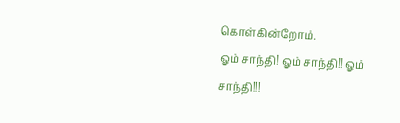கொள்கின்றோம்.
ஓம் சாந்தி! ஓம் சாந்தி!! ஓம் சாந்தி!!!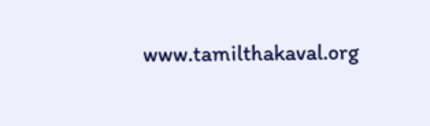www.tamilthakaval.org